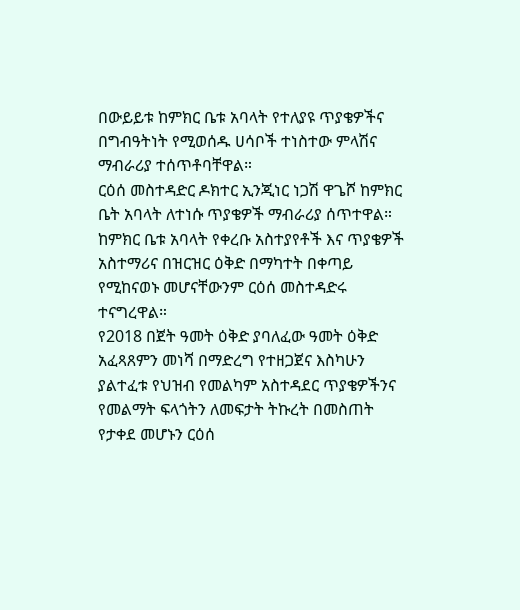በውይይቱ ከምክር ቤቱ አባላት የተለያዩ ጥያቄዎችና በግብዓትነት የሚወሰዱ ሀሳቦች ተነስተው ምላሽና ማብራሪያ ተሰጥቶባቸዋል።
ርዕሰ መስተዳድር ዶክተር ኢንጂነር ነጋሽ ዋጌሾ ከምክር ቤት አባላት ለተነሱ ጥያቄዎች ማብራሪያ ሰጥተዋል።
ከምክር ቤቱ አባላት የቀረቡ አስተያየቶች እና ጥያቄዎች አስተማሪና በዝርዝር ዕቅድ በማካተት በቀጣይ የሚከናወኑ መሆናቸውንም ርዕሰ መስተዳድሩ ተናግረዋል።
የ2018 በጀት ዓመት ዕቅድ ያባለፈው ዓመት ዕቅድ አፈጻጸምን መነሻ በማድረግ የተዘጋጀና እስካሁን ያልተፈቱ የህዝብ የመልካም አስተዳደር ጥያቄዎችንና የመልማት ፍላጎትን ለመፍታት ትኩረት በመስጠት የታቀደ መሆኑን ርዕሰ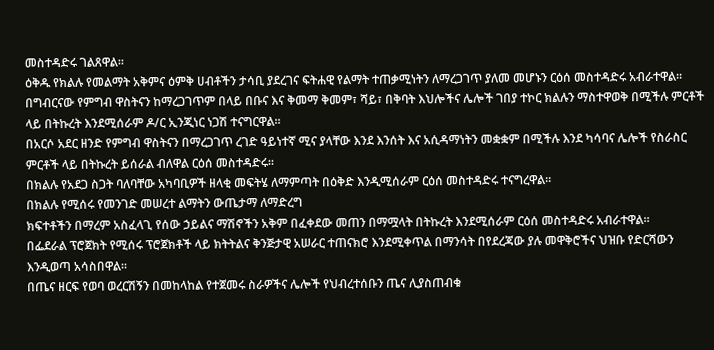መስተዳድሩ ገልጸዋል።
ዕቅዱ የክልሉ የመልማት አቅምና ዕምቅ ሀብቶችን ታሳቢ ያደረገና ፍትሐዊ የልማት ተጠቃሚነትን ለማረጋገጥ ያለመ መሆኑን ርዕሰ መስተዳድሩ አብራተዋል።
በግብርናው የምግብ ዋስትናን ከማረጋገጥም በላይ በቡና እና ቅመማ ቅመም፣ ሻይ፣ በቅባት እህሎችና ሌሎች ገበያ ተኮር ክልሉን ማስተዋወቅ በሚችሉ ምርቶች ላይ በትኩረት እንደሚሰራም ዶ/ር ኢንጂነር ነጋሽ ተናግርዋል።
በአርሶ አደር ዘንድ የምግብ ዋስትናን በማረጋገጥ ረገድ ዓይነተኛ ሚና ያላቸው እንደ እንሰት እና አሲዳማነትን መቋቋም በሚችሉ እንደ ካሳባና ሌሎች የስራስር ምርቶች ላይ በትኩረት ይሰራል ብለዋል ርዕሰ መስተዳድሩ።
በክልሉ የአደጋ ስጋት ባለባቸው አካባቢዎች ዘላቂ መፍትሄ ለማምጣት በዕቅድ እንዲሚሰራም ርዕሰ መስተዳድሩ ተናግረዋል።
በክልሉ የሚሰሩ የመንገድ መሠረተ ልማትን ውጤታማ ለማድረግ
ክፍተቶችን በማረም አስፈላጊ የሰው ኃይልና ማሽኖችን አቅም በፈቀደው መጠን በማሟላት በትኩረት እንደሚሰራም ርዕሰ መስተዳድሩ አብራተዋል።
በፌደራል ፕሮጀክት የሚሰሩ ፕሮጀክቶች ላይ ክትትልና ቅንጅታዊ አሠራር ተጠናክሮ እንደሚቀጥል በማንሳት በየደረጃው ያሉ መዋቅሮችና ህዝቡ የድርሻውን እንዲወጣ አሳስበዋል።
በጤና ዘርፍ የወባ ወረርሽኝን በመከላከል የተጀመሩ ስራዎችና ሌሎች የህብረተሰቡን ጤና ሊያስጠብቁ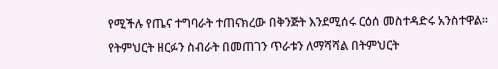የሚችሉ የጤና ተግባራት ተጠናክረው በቅንጅት እንደሚሰሩ ርዕሰ መስተዳድሩ አንስተዋል።
የትምህርት ዘርፉን ስብራት በመጠገን ጥራቱን ለማሻሻል በትምህርት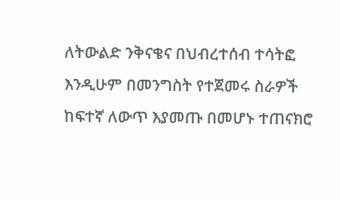ለትውልድ ንቅናቄና በህብረተሰብ ተሳትፎ እንዲሁም በመንግስት የተጀመሩ ስራዎች ከፍተኛ ለውጥ እያመጡ በመሆኑ ተጠናክሮ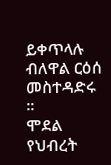ይቀጥላሉ ብለዋል ርዕሰ መስተዳድሩ ።
ሞደል የህብረት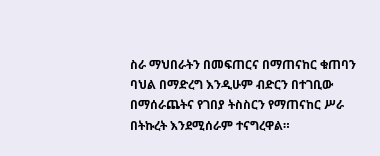ስራ ማህበራትን በመፍጠርና በማጠናከር ቁጠባን ባህል በማድረግ እንዲሁም ብድርን በተገቢው በማሰራጨትና የገበያ ትስስርን የማጠናከር ሥራ በትኩረት እንደሚሰራም ተናግረዋል።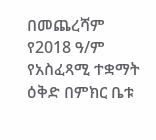በመጨረሻም የ2018 ዓ/ም የአስፈጻሚ ተቋማት ዕቅድ በምክር ቤቱ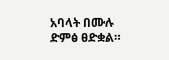አባላት በሙሉ ድምፅ ፀድቋል።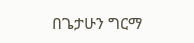በጌታሁን ግርማ